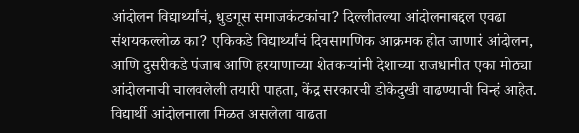आंदोलन विद्यार्थ्यांचं, धुडगूस समाजकंटकांचा? दिल्लीतल्या आंदोलनाबद्दल एवढा संशयकल्लोळ का? एकिकडे विद्यार्थ्यांचं दिवसागणिक आक्रमक होत जाणारं आंदोलन, आणि दुसरीकडे पंजाब आणि हरयाणाच्या शेतकऱ्यांनी देशाच्या राजधानीत एका मोठ्या आंदोलनाची चालवलेली तयारी पाहता, केंद्र सरकारची डोकेदुखी वाढण्याची चिन्हं आहेत. विद्यार्थी आंदोलनाला मिळत असलेला वाढता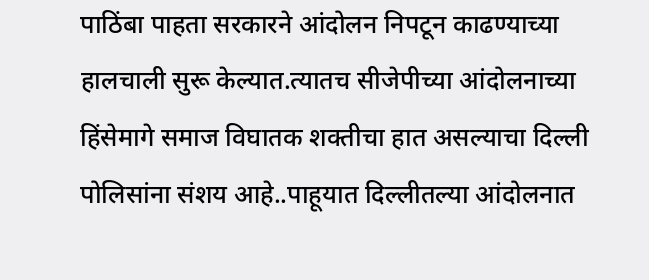पाठिंबा पाहता सरकारने आंदोलन निपटून काढण्याच्या हालचाली सुरू केल्यात.त्यातच सीजेपीच्या आंदोलनाच्या हिंसेमागे समाज विघातक शक्तीचा हात असल्याचा दिल्ली पोलिसांना संशय आहे..पाहूयात दिल्लीतल्या आंदोलनात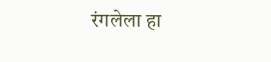रंगलेला हा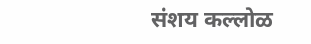संशय कल्लोळ